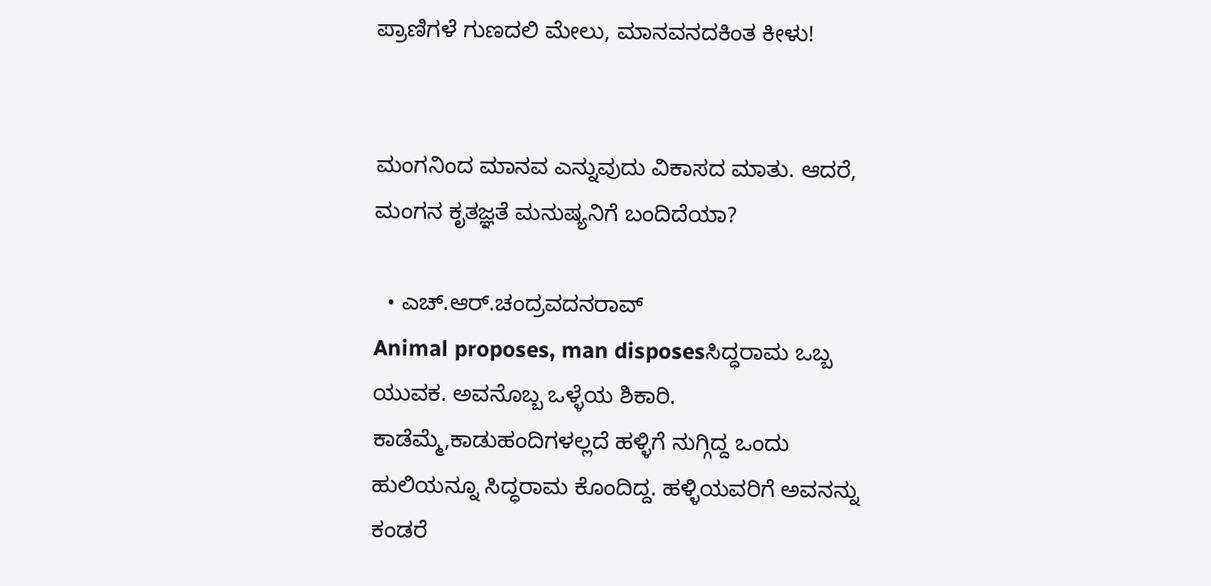ಪ್ರಾಣಿಗಳೆ ಗುಣದಲಿ ಮೇಲು, ಮಾನವನದಕಿಂತ ಕೀಳು!


ಮಂಗನಿಂದ ಮಾನವ ಎನ್ನುವುದು ವಿಕಾಸದ ಮಾತು. ಆದರೆ, ಮಂಗನ ಕೃತಜ್ಞತೆ ಮನುಷ್ಯನಿಗೆ ಬಂದಿದೆಯಾ?

  • ಎಚ್.ಆರ್.ಚಂದ್ರವದನರಾವ್
Animal proposes, man disposesಸಿದ್ಧರಾಮ ಒಬ್ಬ ಯುವಕ. ಅವನೊಬ್ಬ ಒಳ್ಳೆಯ ಶಿಕಾರಿ. ಕಾಡೆಮ್ಮೆ,ಕಾಡುಹಂದಿಗಳಲ್ಲದೆ ಹಳ್ಳಿಗೆ ನುಗ್ಗಿದ್ದ ಒಂದು ಹುಲಿಯನ್ನೂ ಸಿದ್ಧರಾಮ ಕೊಂದಿದ್ದ. ಹಳ್ಳಿಯವರಿಗೆ ಅವನನ್ನು ಕಂಡರೆ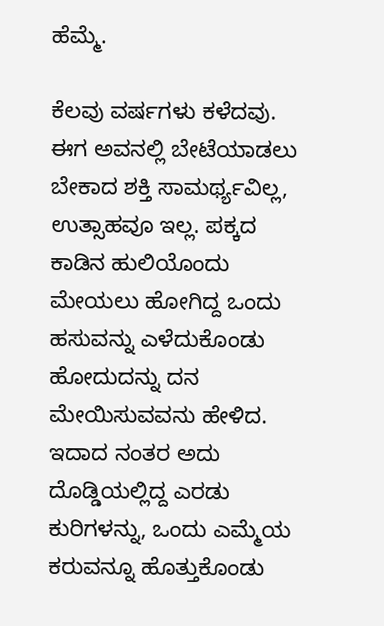ಹೆಮ್ಮೆ.

ಕೆಲವು ವರ್ಷಗಳು ಕಳೆದವು. ಈಗ ಅವನಲ್ಲಿ ಬೇಟೆಯಾಡಲು ಬೇಕಾದ ಶಕ್ತಿ ಸಾಮರ್ಥ್ಯವಿಲ್ಲ, ಉತ್ಸಾಹವೂ ಇಲ್ಲ. ಪಕ್ಕದ ಕಾಡಿನ ಹುಲಿಯೊಂದು ಮೇಯಲು ಹೋಗಿದ್ದ ಒಂದು ಹಸುವನ್ನು ಎಳೆದುಕೊಂಡು ಹೋದುದನ್ನು ದನ ಮೇಯಿಸುವವನು ಹೇಳಿದ. ಇದಾದ ನಂತರ ಅದು ದೊಡ್ಡಿಯಲ್ಲಿದ್ದ ಎರಡು ಕುರಿಗಳನ್ನು, ಒಂದು ಎಮ್ಮೆಯ ಕರುವನ್ನೂ ಹೊತ್ತುಕೊಂಡು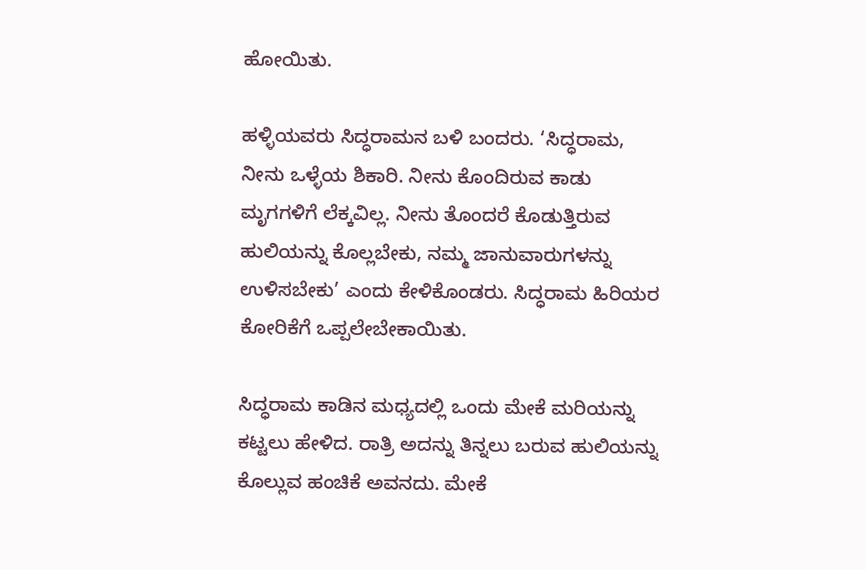ಹೋಯಿತು.

ಹಳ್ಳಿಯವರು ಸಿದ್ಧರಾಮನ ಬಳಿ ಬಂದರು. ‘ಸಿದ್ಧರಾಮ, ನೀನು ಒಳ್ಳೆಯ ಶಿಕಾರಿ. ನೀನು ಕೊಂದಿರುವ ಕಾಡು ಮೃಗಗಳಿಗೆ ಲೆಕ್ಕವಿಲ್ಲ. ನೀನು ತೊಂದರೆ ಕೊಡುತ್ತಿರುವ ಹುಲಿಯನ್ನು ಕೊಲ್ಲಬೇಕು, ನಮ್ಮ ಜಾನುವಾರುಗಳನ್ನು ಉಳಿಸಬೇಕು’ ಎಂದು ಕೇಳಿಕೊಂಡರು. ಸಿದ್ಧರಾಮ ಹಿರಿಯರ ಕೋರಿಕೆಗೆ ಒಪ್ಪಲೇಬೇಕಾಯಿತು.

ಸಿದ್ಧರಾಮ ಕಾಡಿನ ಮಧ್ಯದಲ್ಲಿ ಒಂದು ಮೇಕೆ ಮರಿಯನ್ನು ಕಟ್ಟಲು ಹೇಳಿದ. ರಾತ್ರಿ ಅದನ್ನು ತಿನ್ನಲು ಬರುವ ಹುಲಿಯನ್ನು ಕೊಲ್ಲುವ ಹಂಚಿಕೆ ಅವನದು. ಮೇಕೆ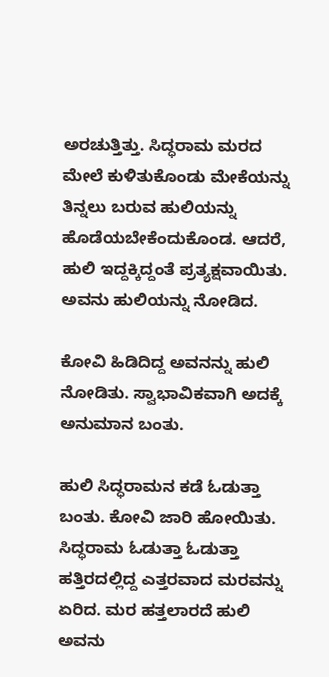ಅರಚುತ್ತಿತ್ತು. ಸಿದ್ಧರಾಮ ಮರದ ಮೇಲೆ ಕುಳಿತುಕೊಂಡು ಮೇಕೆಯನ್ನು ತಿನ್ನಲು ಬರುವ ಹುಲಿಯನ್ನು ಹೊಡೆಯಬೇಕೆಂದುಕೊಂಡ. ಆದರೆ, ಹುಲಿ ಇದ್ದಕ್ಕಿದ್ದಂತೆ ಪ್ರತ್ಯಕ್ಷವಾಯಿತು. ಅವನು ಹುಲಿಯನ್ನು ನೋಡಿದ.

ಕೋವಿ ಹಿಡಿದಿದ್ದ ಅವನನ್ನು ಹುಲಿ ನೋಡಿತು. ಸ್ವಾಭಾವಿಕವಾಗಿ ಅದಕ್ಕೆ ಅನುಮಾನ ಬಂತು.

ಹುಲಿ ಸಿದ್ಧರಾಮನ ಕಡೆ ಓಡುತ್ತಾ ಬಂತು. ಕೋವಿ ಜಾರಿ ಹೋಯಿತು. ಸಿದ್ಧರಾಮ ಓಡುತ್ತಾ ಓಡುತ್ತಾ ಹತ್ತಿರದಲ್ಲಿದ್ದ ಎತ್ತರವಾದ ಮರವನ್ನು ಏರಿದ. ಮರ ಹತ್ತಲಾರದೆ ಹುಲಿ ಅವನು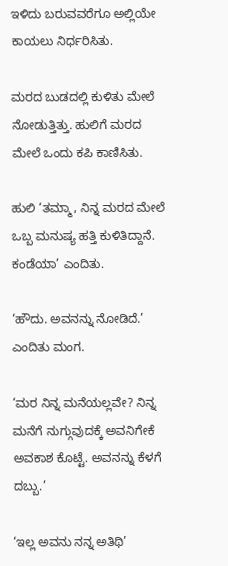ಇಳಿದು ಬರುವವರೆಗೂ ಅಲ್ಲಿಯೇ ಕಾಯಲು ನಿರ್ಧರಿಸಿತು.

ಮರದ ಬುಡದಲ್ಲಿ ಕುಳಿತು ಮೇಲೆ ನೋಡುತ್ತಿತ್ತು. ಹುಲಿಗೆ ಮರದ ಮೇಲೆ ಒಂದು ಕಪಿ ಕಾಣಿಸಿತು.

ಹುಲಿ ‘ತಮ್ಮಾ, ನಿನ್ನ ಮರದ ಮೇಲೆ ಒಬ್ಬ ಮನುಷ್ಯ ಹತ್ತಿ ಕುಳಿತಿದ್ದಾನೆ. ಕಂಡೆಯಾ’ ಎಂದಿತು.

‘ಹೌದು. ಅವನನ್ನು ನೋಡಿದೆ.’ ಎಂದಿತು ಮಂಗ.

‘ಮರ ನಿನ್ನ ಮನೆಯಲ್ಲವೇ? ನಿನ್ನ ಮನೆಗೆ ನುಗ್ಗುವುದಕ್ಕೆ ಅವನಿಗೇಕೆ ಅವಕಾಶ ಕೊಟ್ಟೆ. ಅವನನ್ನು ಕೆಳಗೆ ದಬ್ಬು.’

‘ಇಲ್ಲ ಅವನು ನನ್ನ ಅತಿಥಿ’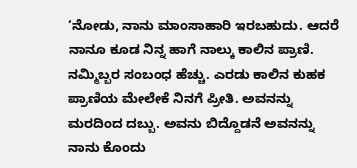‘ನೋಡು, ನಾನು ಮಾಂಸಾಹಾರಿ ಇರಬಹುದು. ಆದರೆ ನಾನೂ ಕೂಡ ನಿನ್ನ ಹಾಗೆ ನಾಲ್ಕು ಕಾಲಿನ ಪ್ರಾಣಿ. ನಮ್ಮಿಬ್ಬರ ಸಂಬಂಧ ಹೆಚ್ಚು. ಎರಡು ಕಾಲಿನ ಕುಹಕ ಪ್ರಾಣಿಯ ಮೇಲೇಕೆ ನಿನಗೆ ಪ್ರೀತಿ. ಅವನನ್ನು ಮರದಿಂದ ದಬ್ಬು. ಅವನು ಬಿದ್ದೊಡನೆ ಅವನನ್ನು ನಾನು ಕೊಂದು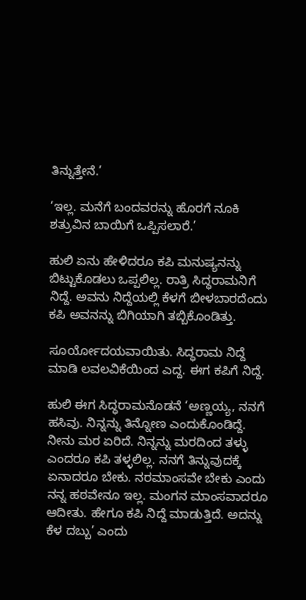ತಿನ್ನುತ್ತೇನೆ.’

‘ಇಲ್ಲ. ಮನೆಗೆ ಬಂದವರನ್ನು ಹೊರಗೆ ನೂಕಿ ಶತ್ರುವಿನ ಬಾಯಿಗೆ ಒಪ್ಪಿಸಲಾರೆ.’

ಹುಲಿ ಏನು ಹೇಳಿದರೂ ಕಪಿ ಮನುಷ್ಯನನ್ನು ಬಿಟ್ಟುಕೊಡಲು ಒಪ್ಪಲಿಲ್ಲ. ರಾತ್ರಿ ಸಿದ್ಧರಾಮನಿಗೆ ನಿದ್ದೆ. ಅವನು ನಿದ್ದೆಯಲ್ಲಿ ಕೆಳಗೆ ಬೀಳಬಾರದೆಂದು ಕಪಿ ಅವನನ್ನು ಬಿಗಿಯಾಗಿ ತಬ್ಬಿಕೊಂಡಿತ್ತು.

ಸೂರ್ಯೋದಯವಾಯಿತು. ಸಿದ್ಧರಾಮ ನಿದ್ದೆ ಮಾಡಿ ಲವಲವಿಕೆಯಿಂದ ಎದ್ದ. ಈಗ ಕಪಿಗೆ ನಿದ್ದೆ.

ಹುಲಿ ಈಗ ಸಿದ್ಧರಾಮನೊಡನೆ ‘ಅಣ್ಣಯ್ಯ, ನನಗೆ ಹಸಿವು. ನಿನ್ನನ್ನು ತಿನ್ನೋಣ ಎಂದುಕೊಂಡಿದ್ದೆ. ನೀನು ಮರ ಏರಿದೆ. ನಿನ್ನನ್ನು ಮರದಿಂದ ತಳ್ಳು ಎಂದರೂ ಕಪಿ ತಳ್ಳಲಿಲ್ಲ. ನನಗೆ ತಿನ್ನುವುದಕ್ಕೆ ಏನಾದರೂ ಬೇಕು. ನರಮಾಂಸವೇ ಬೇಕು ಎಂದು ನನ್ನ ಹಠವೇನೂ ಇಲ್ಲ. ಮಂಗನ ಮಾಂಸವಾದರೂ ಆದೀತು. ಹೇಗೂ ಕಪಿ ನಿದ್ದೆ ಮಾಡುತ್ತಿದೆ. ಅದನ್ನು ಕೆಳ ದಬ್ಬು’ ಎಂದು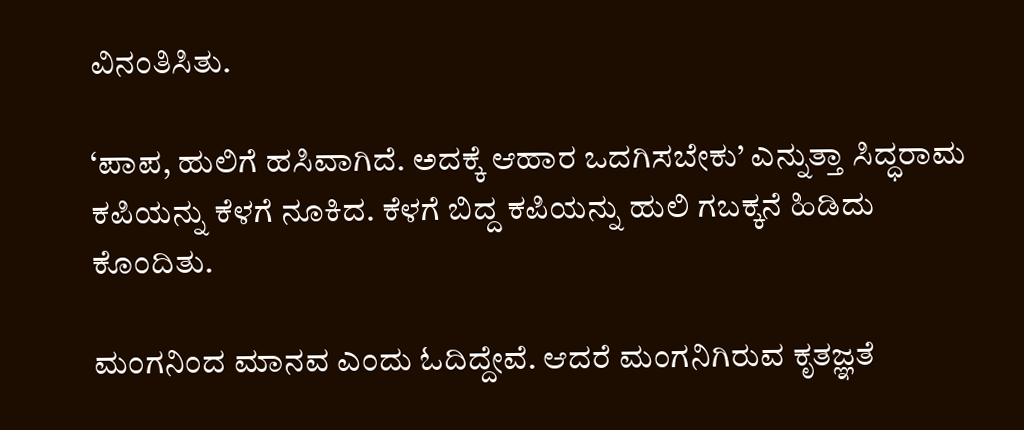ವಿನಂತಿಸಿತು.

‘ಪಾಪ, ಹುಲಿಗೆ ಹಸಿವಾಗಿದೆ. ಅದಕ್ಕೆ ಆಹಾರ ಒದಗಿಸಬೇಕು’ ಎನ್ನುತ್ತಾ ಸಿದ್ಧರಾಮ ಕಪಿಯನ್ನು ಕೆಳಗೆ ನೂಕಿದ. ಕೆಳಗೆ ಬಿದ್ದ ಕಪಿಯನ್ನು ಹುಲಿ ಗಬಕ್ಕನೆ ಹಿಡಿದು ಕೊಂದಿತು.

ಮಂಗನಿಂದ ಮಾನವ ಎಂದು ಓದಿದ್ದೇವೆ. ಆದರೆ ಮಂಗನಿಗಿರುವ ಕೃತಜ್ಞತೆ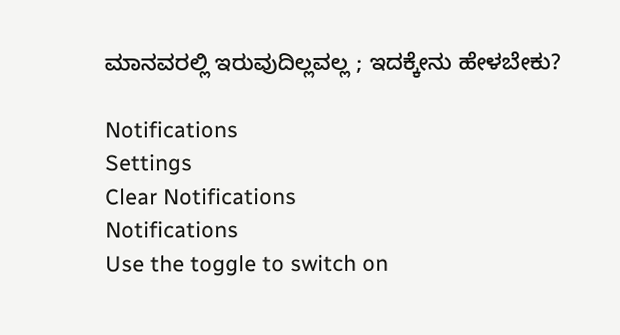ಮಾನವರಲ್ಲಿ ಇರುವುದಿಲ್ಲವಲ್ಲ ; ಇದಕ್ಕೇನು ಹೇಳಬೇಕು?

Notifications
Settings
Clear Notifications
Notifications
Use the toggle to switch on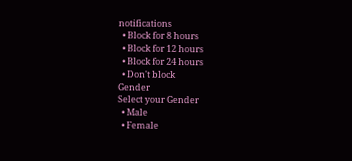notifications
  • Block for 8 hours
  • Block for 12 hours
  • Block for 24 hours
  • Don't block
Gender
Select your Gender
  • Male
  • Female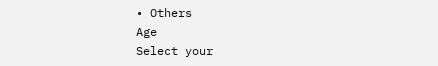• Others
Age
Select your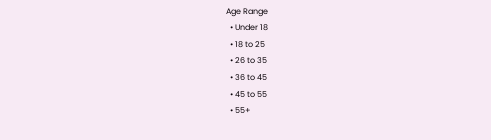Age Range
  • Under 18
  • 18 to 25
  • 26 to 35
  • 36 to 45
  • 45 to 55
  • 55+